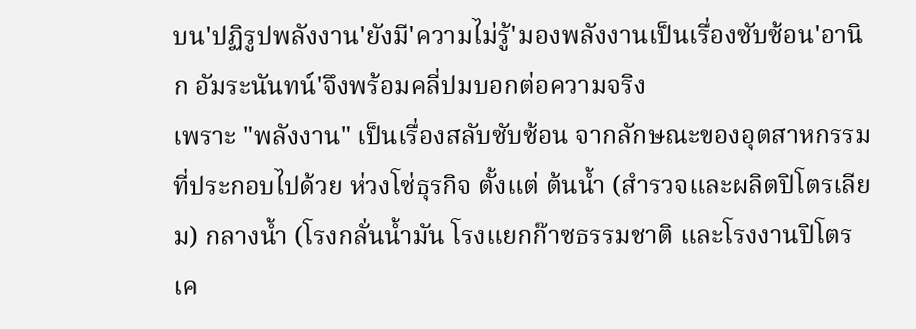บน'ปฏิรูปพลังงาน'ยังมี'ความไม่รู้'มองพลังงานเป็นเรื่องซับซ้อน'อานิก อัมระนันทน์'จึงพร้อมคลี่ปมบอกต่อความจริง
เพราะ "พลังงาน" เป็นเรื่องสลับซับซ้อน จากลักษณะของอุตสาหกรรมที่ประกอบไปด้วย ห่วงโซ่ธุรกิจ ตั้งแต่ ต้นน้ำ (สำรวจและผลิตปิโตรเลียม) กลางน้ำ (โรงกลั่นน้ำมัน โรงแยกก๊าซธรรมชาติ และโรงงานปิโตรเค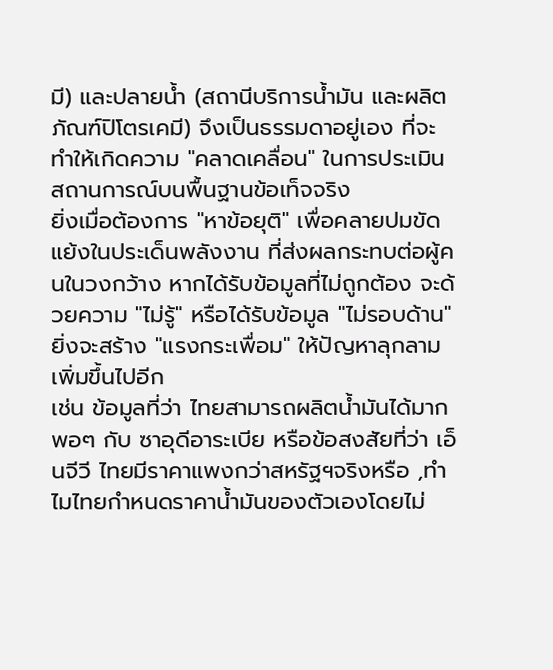มี) และปลายน้ำ (สถานีบริการน้ำมัน และผลิตภัณฑ์ปิโตรเคมี) จึงเป็นธรรมดาอยู่เอง ที่จะทำให้เกิดความ "คลาดเคลื่อน" ในการประเมินสถานการณ์บนพื้นฐานข้อเท็จจริง
ยิ่งเมื่อต้องการ "หาข้อยุติ" เพื่อคลายปมขัดแย้งในประเด็นพลังงาน ที่ส่งผลกระทบต่อผู้คนในวงกว้าง หากได้รับข้อมูลที่ไม่ถูกต้อง จะด้วยความ "ไม่รู้" หรือได้รับข้อมูล "ไม่รอบด้าน" ยิ่งจะสร้าง "แรงกระเพื่อม" ให้ปัญหาลุกลามเพิ่มขึ้นไปอีก
เช่น ข้อมูลที่ว่า ไทยสามารถผลิตน้ำมันได้มากพอๆ กับ ซาอุดีอาระเบีย หรือข้อสงสัยที่ว่า เอ็นจีวี ไทยมีราคาแพงกว่าสหรัฐฯจริงหรือ ,ทำไมไทยกำหนดราคาน้ำมันของตัวเองโดยไม่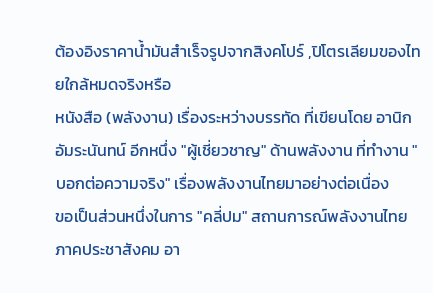ต้องอิงราคาน้ำมันสำเร็จรูปจากสิงคโปร์ ,ปิโตรเลียมของไทยใกล้หมดจริงหรือ
หนังสือ (พลังงาน) เรื่องระหว่างบรรทัด ที่เขียนโดย อานิก อัมระนันทน์ อีกหนึ่ง "ผู้เชี่ยวชาญ" ด้านพลังงาน ที่ทำงาน "บอกต่อความจริง" เรื่องพลังงานไทยมาอย่างต่อเนื่อง
ขอเป็นส่วนหนึ่งในการ "คลี่ปม" สถานการณ์พลังงานไทย
ภาคประชาสังคม อา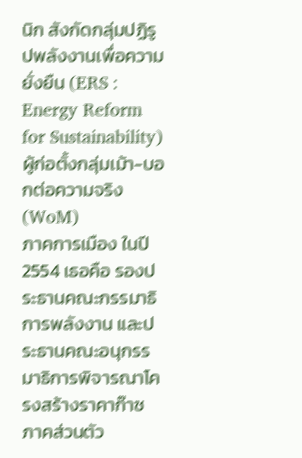นิก สังกัดกลุ่มปฏิรูปพลังงานเพื่อความยั่งยืน (ERS : Energy Reform for Sustainability) ผู้ก่อตั้งกลุ่มเม้า-บอกต่อความจริง (WoM)
ภาคการเมือง ในปี 2554 เธอคือ รองประธานคณะกรรมาธิการพลังงาน และประธานคณะอนุกรรมาธิการพิจารณาโครงสร้างราคาก๊าซ
ภาคส่วนตัว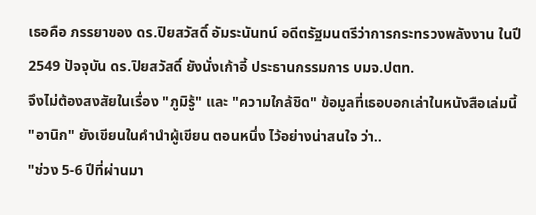เธอคือ ภรรยาของ ดร.ปิยสวัสดิ์ อัมระนันทน์ อดีตรัฐมนตรีว่าการกระทรวงพลังงาน ในปี 2549 ปัจจุบัน ดร.ปิยสวัสดิ์ ยังนั่งเก้าอี้ ประธานกรรมการ บมจ.ปตท.
จึงไม่ต้องสงสัยในเรื่อง "ภูมิรู้" และ "ความใกล้ชิด" ข้อมูลที่เธอบอกเล่าในหนังสือเล่มนี้
"อานิก" ยังเขียนในคำนำผู้เขียน ตอนหนึ่ง ไว้อย่างน่าสนใจ ว่า..
"ช่วง 5-6 ปีที่ผ่านมา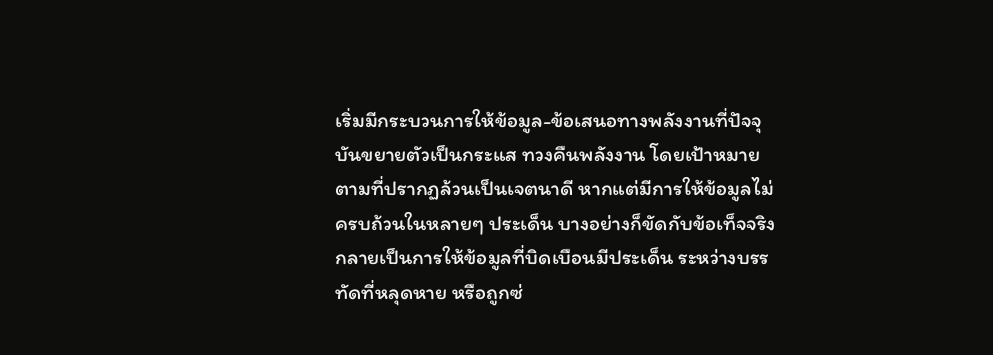เริ่มมีกระบวนการให้ข้อมูล-ข้อเสนอทางพลังงานที่ปัจจุบันขยายตัวเป็นกระแส ทวงคืนพลังงาน โดยเป้าหมายตามที่ปรากฏล้วนเป็นเจตนาดี หากแต่มีการให้ข้อมูลไม่ครบถ้วนในหลายๆ ประเด็น บางอย่างก็ขัดกับข้อเท็จจริง กลายเป็นการให้ข้อมูลที่บิดเบือนมีประเด็น ระหว่างบรรทัดที่หลุดหาย หรือถูกซ่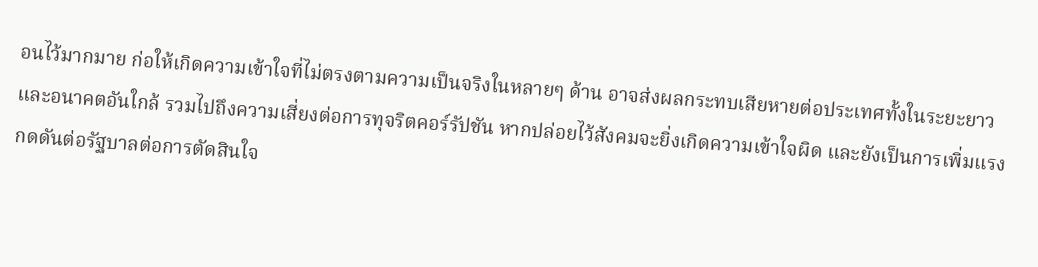อนไว้มากมาย ก่อให้เกิดความเข้าใจที่ไม่ตรงตามความเป็นจริงในหลายๆ ด้าน อาจส่งผลกระทบเสียหายต่อประเทศทั้งในระยะยาวและอนาคตอันใกล้ รวมไปถึงความเสี่ยงต่อการทุจริตคอร์รัปชัน หากปล่อยไว้สังคมจะยิ่งเกิดความเข้าใจผิด และยังเป็นการเพิ่มแรงกดดันต่อรัฐบาลต่อการตัดสินใจ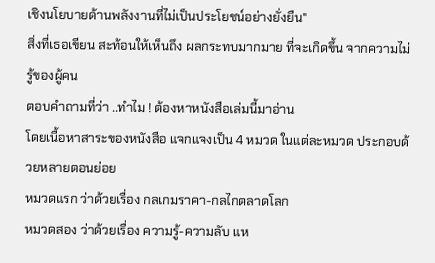เชิงนโยบายด้านพลังงานที่ไม่เป็นประโยชน์อย่างยั่งยืน"
สิ่งที่เธอเขียน สะท้อนให้เห็นถึง ผลกระทบมากมาย ที่จะเกิดขึ้น จากความไม่รู้ของผู้คน
ตอบคำถามที่ว่า ..ทำไม ! ต้องหาหนังสือเล่มนี้มาอ่าน
โดยเนื้อหาสาระของหนังสือ แจกแจงเป็น 4 หมวด ในแต่ละหมวด ประกอบด้วยหลายตอนย่อย
หมวดแรก ว่าด้วยเรื่อง กลเกมราคา-กลไกตลาดโลก
หมวดสอง ว่าด้วยเรื่อง ความรู้-ความลับ แห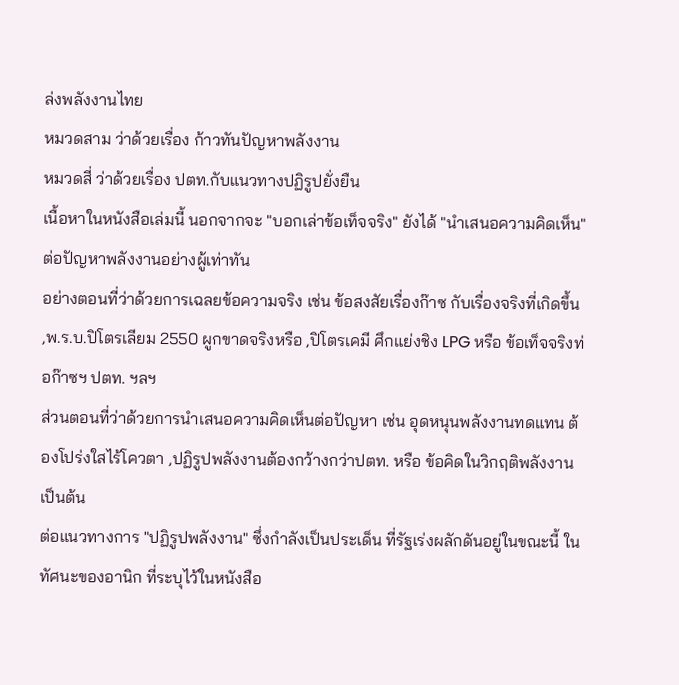ล่งพลังงานไทย
หมวดสาม ว่าด้วยเรื่อง ก้าวทันปัญหาพลังงาน
หมวดสี่ ว่าด้วยเรื่อง ปตท.กับแนวทางปฏิรูปยั่งยืน
เนื้อหาในหนังสือเล่มนี้ นอกจากจะ "บอกเล่าข้อเท็จจริง" ยังได้ "นำเสนอความคิดเห็น" ต่อปัญหาพลังงานอย่างผู้เท่าทัน
อย่างตอนที่ว่าด้วยการเฉลยข้อความจริง เช่น ข้อสงสัยเรื่องก๊าซ กับเรื่องจริงที่เกิดขึ้น ,พ.ร.บ.ปิโตรเลียม 2550 ผูกขาดจริงหรือ ,ปิโตรเคมี ศึกแย่งชิง LPG หรือ ข้อเท็จจริงท่อก๊าซฯ ปตท. ฯลฯ
ส่วนตอนที่ว่าด้วยการนำเสนอความคิดเห็นต่อปัญหา เช่น อุดหนุนพลังงานทดแทน ต้องโปร่งใสไร้โควตา ,ปฏิรูปพลังงานต้องกว้างกว่าปตท. หรือ ข้อคิดในวิกฤติพลังงาน เป็นต้น
ต่อแนวทางการ "ปฏิรูปพลังงาน" ซึ่งกำลังเป็นประเด็น ที่รัฐเร่งผลักดันอยู่ในขณะนี้ ในทัศนะของอานิก ที่ระบุไว้ในหนังสือ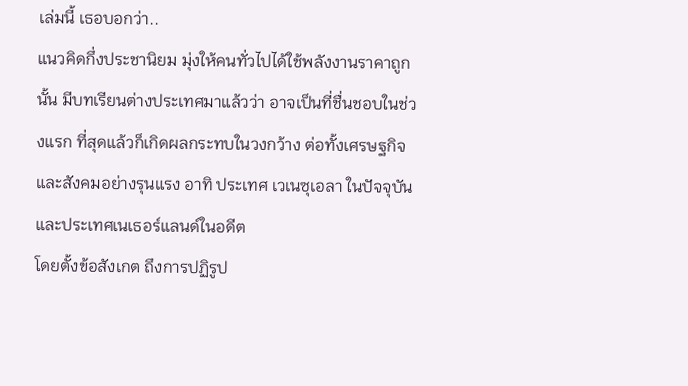เล่มนี้ เธอบอกว่า..
แนวคิดกึ่งประชานิยม มุ่งให้คนทั่วไปได้ใช้พลังงานราคาถูกนั้น มีบทเรียนต่างประเทศมาแล้วว่า อาจเป็นที่ชื่นชอบในช่วงแรก ที่สุดแล้วก็เกิดผลกระทบในวงกว้าง ต่อทั้งเศรษฐกิจและสังคมอย่างรุนแรง อาทิ ประเทศ เวเนซุเอลา ในปัจจุบัน และประเทศเนเธอร์แลนด์ในอดีต
โดยตั้งข้อสังเกต ถึงการปฏิรูป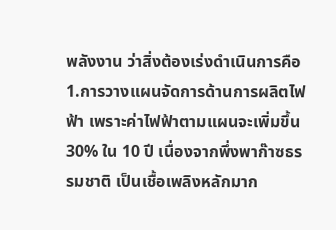พลังงาน ว่าสิ่งต้องเร่งดำเนินการคือ
1.การวางแผนจัดการด้านการผลิตไฟฟ้า เพราะค่าไฟฟ้าตามแผนจะเพิ่มขึ้น 30% ใน 10 ปี เนื่องจากพึ่งพาก๊าซธรรมชาติ เป็นเชื้อเพลิงหลักมาก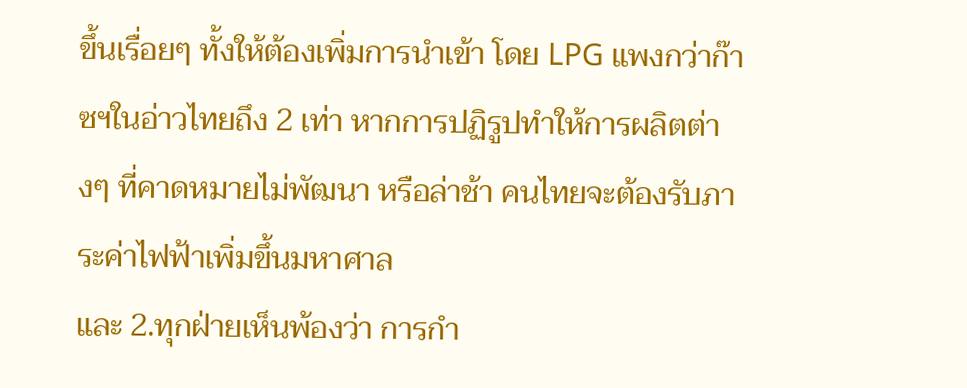ขึ้นเรื่อยๆ ทั้งให้ต้องเพิ่มการนำเข้า โดย LPG แพงกว่าก๊าซฯในอ่าวไทยถึง 2 เท่า หากการปฏิรูปทำให้การผลิตต่างๆ ที่คาดหมายไม่พัฒนา หรือล่าช้า คนไทยจะต้องรับภาระค่าไฟฟ้าเพิ่มขึ้นมหาศาล
และ 2.ทุกฝ่ายเห็นพ้องว่า การกำ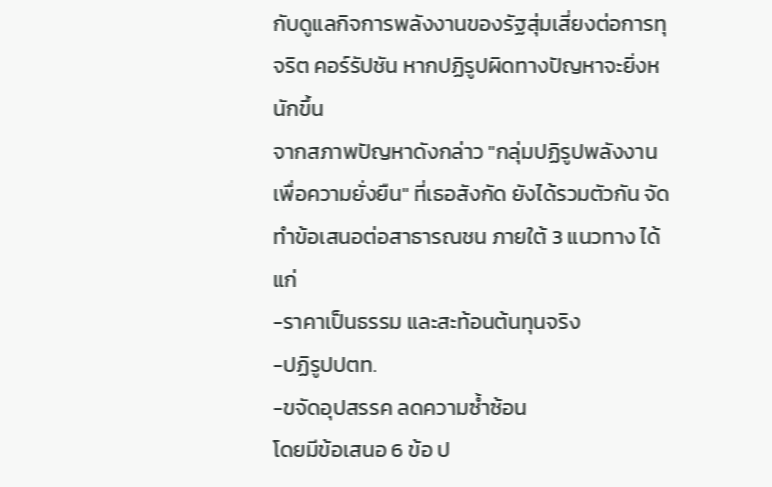กับดูแลกิจการพลังงานของรัฐสุ่มเสี่ยงต่อการทุจริต คอร์รัปชัน หากปฏิรูปผิดทางปัญหาจะยิ่งหนักขึ้น
จากสภาพปัญหาดังกล่าว "กลุ่มปฏิรูปพลังงานเพื่อความยั่งยืน" ที่เธอสังกัด ยังได้รวมตัวกัน จัดทำข้อเสนอต่อสาธารณชน ภายใต้ 3 แนวทาง ได้แก่
-ราคาเป็นธรรม และสะท้อนต้นทุนจริง
-ปฏิรูปปตท.
-ขจัดอุปสรรค ลดความซ้ำซ้อน
โดยมีข้อเสนอ 6 ข้อ ป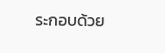ระกอบด้วย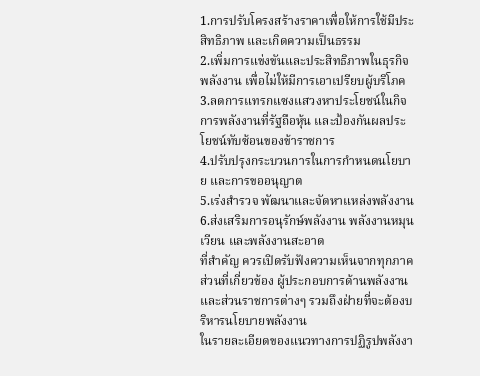1.การปรับโครงสร้างราคาเพื่อให้การใช้มีประสิทธิภาพ และเกิดความเป็นธรรม
2.เพิ่มการแข่งขันและประสิทธิภาพในธุรกิจพลังงาน เพื่อไม่ให้มีการเอาเปรียบผู้บริโภค
3.ลดการแทรกแซงแสวงหาประโยชน์ในกิจการพลังงานที่รัฐถือหุ้น และป้องกันผลประโยชน์ทับซ้อนของข้าราชการ
4.ปรับปรุงกระบวนการในการกำหนดนโยบาย และการขออนุญาต
5.เร่งสำรวจ พัฒนาและจัดหาแหล่งพลังงาน
6.ส่งเสริมการอนุรักษ์พลังงาน พลังงานหมุนเวียน และพลังงานสะอาด
ที่สำคัญ ควรเปิดรับฟังความเห็นจากทุกภาคส่วนที่เกี่ยวข้อง ผู้ประกอบการด้านพลังงานและส่วนราชการต่างๆ รวมถึงฝ่ายที่จะต้องบริหารนโยบายพลังงาน
ในรายละเอียดของแนวทางการปฏิรูปพลังงา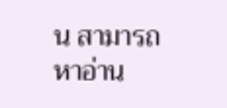น สามารถหาอ่าน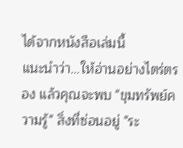ได้จากหนังสือเล่มนี้
แนะนำว่า...ให้อ่านอย่างไตร่ตรอง แล้วคุณจะพบ "ขุมทรัพย์ความรู้" สิ่งที่ซ่อนอยู่ "ระ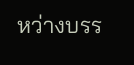หว่างบรร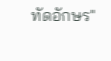ทัดอักษร"